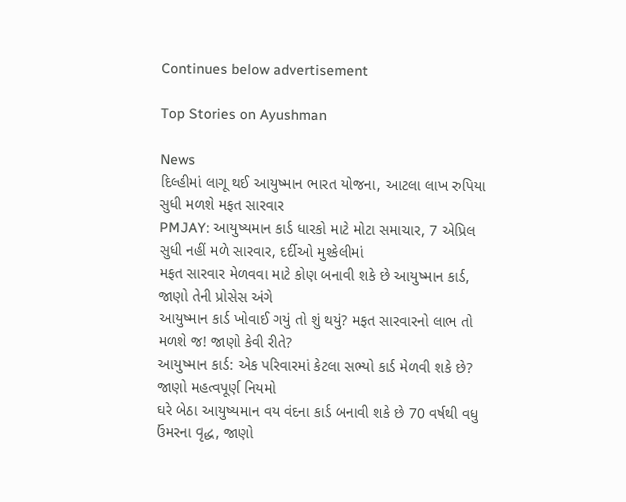Continues below advertisement

Top Stories on Ayushman

News
દિલ્હીમાં લાગૂ થઈ આયુષ્માન ભારત યોજના, આટલા લાખ રુપિયા સુધી મળશે મફત સારવાર
PMJAY: આયુષ્યમાન કાર્ડ ધારકો માટે મોટા સમાચાર, 7 એપ્રિલ સુધી નહીં મળે સારવાર, દર્દીઓ મુશ્કેલીમાં
મફત સારવાર મેળવવા માટે કોણ બનાવી શકે છે આયુષ્માન કાર્ડ, જાણો તેની પ્રોસેસ અંગે
આયુષ્માન કાર્ડ ખોવાઈ ગયું તો શું થયું? મફત સારવારનો લાભ તો મળશે જ! જાણો કેવી રીતે?
આયુષ્માન કાર્ડ: એક પરિવારમાં કેટલા સભ્યો કાર્ડ મેળવી શકે છે? જાણો મહત્વપૂર્ણ નિયમો
ઘરે બેઠા આયુષ્યમાન વય વંદના કાર્ડ બનાવી શકે છે 70 વર્ષથી વધુ ઉંમરના વૃદ્ધ, જાણો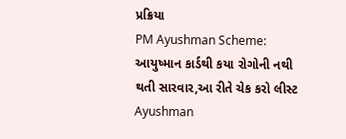પ્રક્રિયા
PM Ayushman Scheme: આયુષ્માન કાર્ડથી કયા રોગોની નથી થતી સારવાર,આ રીતે ચેક કરો લીસ્ટ
Ayushman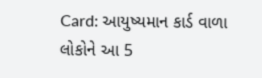Card: આયુષ્યમાન કાર્ડ વાળા લોકોને આ 5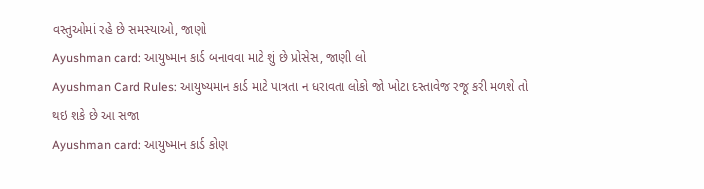વસ્તુઓમાં રહે છે સમસ્યાઓ, જાણો
Ayushman card: આયુષ્માન કાર્ડ બનાવવા માટે શું છે પ્રોસેસ, જાણી લો
Ayushman Card Rules: આયુષ્યમાન કાર્ડ માટે પાત્રતા ન ધરાવતા લોકો જો ખોટા દસ્તાવેજ રજૂ કરી મળશે તો થઇ શકે છે આ સજા
Ayushman card: આયુષ્માન કાર્ડ કોણ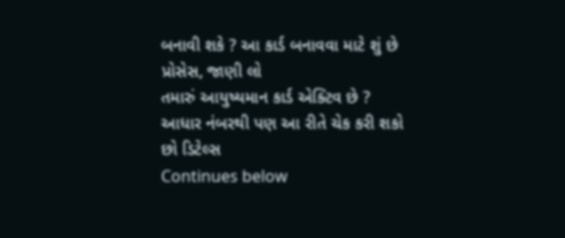બનાવી શકે ? આ કાર્ડ બનાવવા માટે શું છે પ્રોસેસ, જાણી લો
તમારું આયુષ્યમાન કાર્ડ એક્ટિવ છે ? આધાર નંબરથી પણ આ રીતે ચેક કરી શકો છો ડિટેલ્સ
Continues below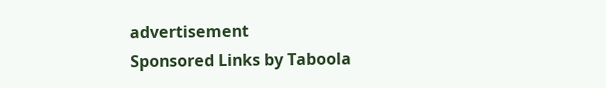advertisement
Sponsored Links by Taboola